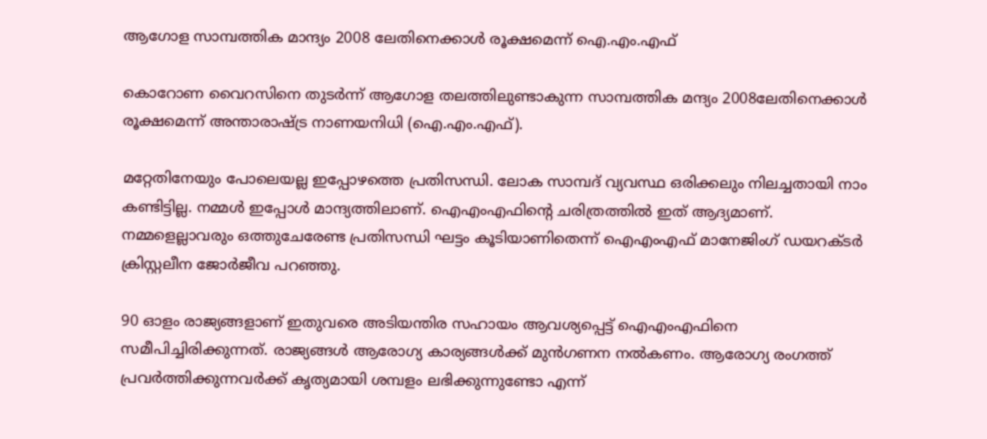ആഗോള സാമ്പത്തിക മാന്ദ്യം 2008 ലേതിനെക്കാള്‍ രൂക്ഷമെന്ന് ഐ.എം.എഫ്

കൊറോണ വൈറസിനെ തുടര്‍ന്ന് ആഗോള തലത്തിലുണ്ടാകുന്ന സാമ്പത്തിക മന്ദ്യം 2008ലേതിനെക്കാള്‍ രൂക്ഷമെന്ന് അന്താരാഷ്ട്ര നാണയനിധി (ഐ.എം.എഫ്).

മറ്റേതിനേയും പോലെയല്ല ഇപ്പോഴത്തെ പ്രതിസന്ധി. ലോക സാമ്പദ് വ്യവസ്ഥ ഒരിക്കലും നിലച്ചതായി നാം കണ്ടിട്ടില്ല. നമ്മള്‍ ഇപ്പോള്‍ മാന്ദ്യത്തിലാണ്. ഐഎംഎഫിന്റെ ചരിത്രത്തില്‍ ഇത് ആദ്യമാണ്. നമ്മളെല്ലാവരും ഒത്തുചേരേണ്ട പ്രതിസന്ധി ഘട്ടം കൂടിയാണിതെന്ന് ഐഎംഎഫ് മാനേജിംഗ് ഡയറക്ടര്‍ ക്രിസ്റ്റലീന ജോര്‍ജീവ പറഞ്ഞു.

90 ഓളം രാജ്യങ്ങളാണ് ഇതുവരെ അടിയന്തിര സഹായം ആവശ്യപ്പെട്ട് ഐഎംഎഫിനെ സമീപിച്ചിരിക്കുന്നത്. രാജ്യങ്ങള്‍ ആരോഗ്യ കാര്യങ്ങള്‍ക്ക് മുന്‍ഗണന നല്‍കണം. ആരോഗ്യ രംഗത്ത് പ്രവര്‍ത്തിക്കുന്നവര്‍ക്ക് കൃത്യമായി ശമ്പളം ലഭിക്കുന്നുണ്ടോ എന്ന്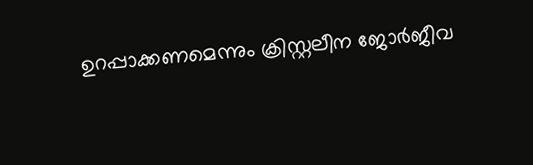ഉറപ്പാക്കണമെന്നും ക്രിസ്റ്റലീന ജോര്‍ജീവ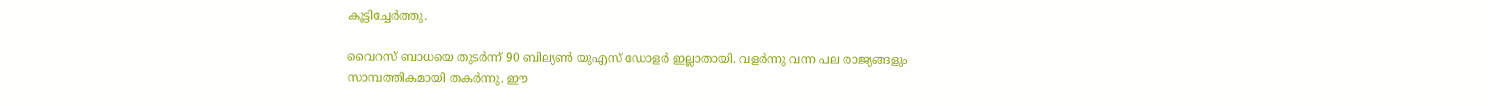കൂട്ടിച്ചേര്‍ത്തു.

വൈറസ് ബാധയെ തുടര്‍ന്ന് 90 ബില്യണ്‍ യുഎസ് ഡോളര്‍ ഇല്ലാതായി. വളര്‍ന്നു വന്ന പല രാജ്യങ്ങളും സാമ്പത്തികമായി തകര്‍ന്നു. ഈ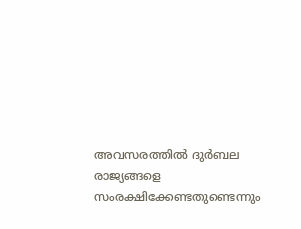അവസരത്തില്‍ ദുര്‍ബല രാജ്യങ്ങളെ സംരക്ഷിക്കേണ്ടതുണ്ടെന്നും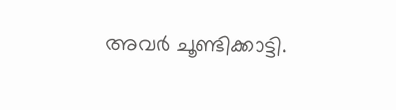അവര്‍ ചൂണ്ടിക്കാട്ടി.